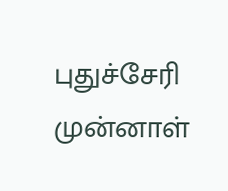புதுச்சேரி முன்னாள்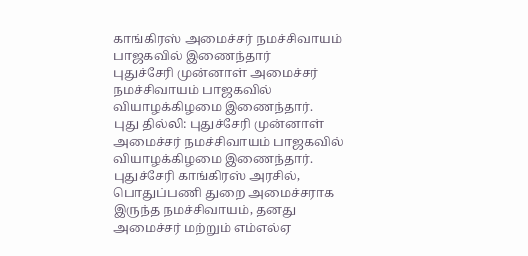காங்கிரஸ் அமைச்சர் நமச்சிவாயம் பாஜகவில் இணைந்தார்
புதுச்சேரி முன்னாள் அமைச்சர் நமச்சிவாயம் பாஜகவில் வியாழக்கிழமை இணைந்தார்.
புது தில்லி: புதுச்சேரி முன்னாள் அமைச்சர் நமச்சிவாயம் பாஜகவில் வியாழக்கிழமை இணைந்தார்.
புதுச்சேரி காங்கிரஸ் அரசில், பொதுப்பணி துறை அமைச்சராக இருந்த நமச்சிவாயம், தனது அமைச்சர் மற்றும் எம்எல்ஏ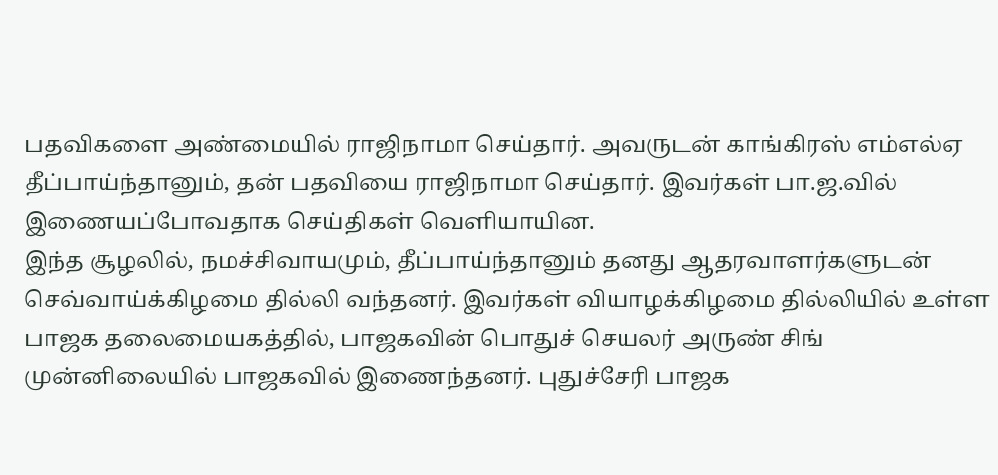பதவிகளை அண்மையில் ராஜிநாமா செய்தார். அவருடன் காங்கிரஸ் எம்எல்ஏ தீப்பாய்ந்தானும், தன் பதவியை ராஜிநாமா செய்தார். இவர்கள் பா.ஜ.வில் இணையப்போவதாக செய்திகள் வெளியாயின.
இந்த சூழலில், நமச்சிவாயமும், தீப்பாய்ந்தானும் தனது ஆதரவாளர்களுடன் செவ்வாய்க்கிழமை தில்லி வந்தனர். இவர்கள் வியாழக்கிழமை தில்லியில் உள்ள பாஜக தலைமையகத்தில், பாஜகவின் பொதுச் செயலர் அருண் சிங் முன்னிலையில் பாஜகவில் இணைந்தனர். புதுச்சேரி பாஜக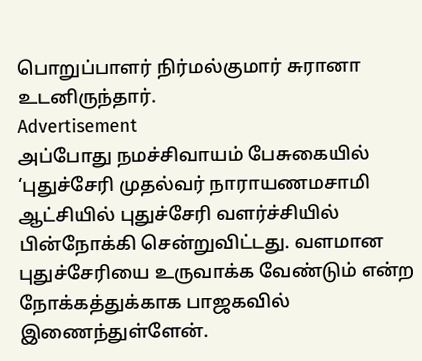பொறுப்பாளர் நிர்மல்குமார் சுரானா உடனிருந்தார்.
Advertisement
அப்போது நமச்சிவாயம் பேசுகையில் ‘புதுச்சேரி முதல்வர் நாராயணமசாமி ஆட்சியில் புதுச்சேரி வளர்ச்சியில் பின்நோக்கி சென்றுவிட்டது. வளமான புதுச்சேரியை உருவாக்க வேண்டும் என்ற நோக்கத்துக்காக பாஜகவில் இணைந்துள்ளேன்.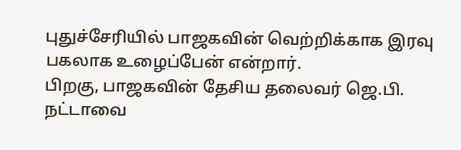புதுச்சேரியில் பாஜகவின் வெற்றிக்காக இரவு பகலாக உழைப்பேன் என்றார்.
பிறகு, பாஜகவின் தேசிய தலைவர் ஜெ.பி. நட்டாவை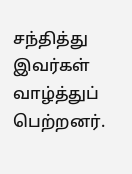சந்தித்து இவர்கள் வாழ்த்துப் பெற்றனர்.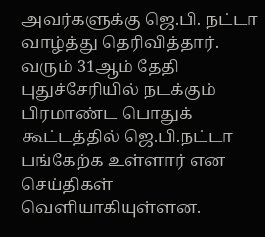அவர்களுக்கு ஜெ.பி. நட்டா வாழ்த்து தெரிவித்தார்.
வரும் 31ஆம் தேதி புதுச்சேரியில் நடக்கும் பிரமாண்ட பொதுக் கூட்டத்தில் ஜெ.பி.நட்டா பங்கேற்க உள்ளார் என செய்திகள் வெளியாகியுள்ளன.